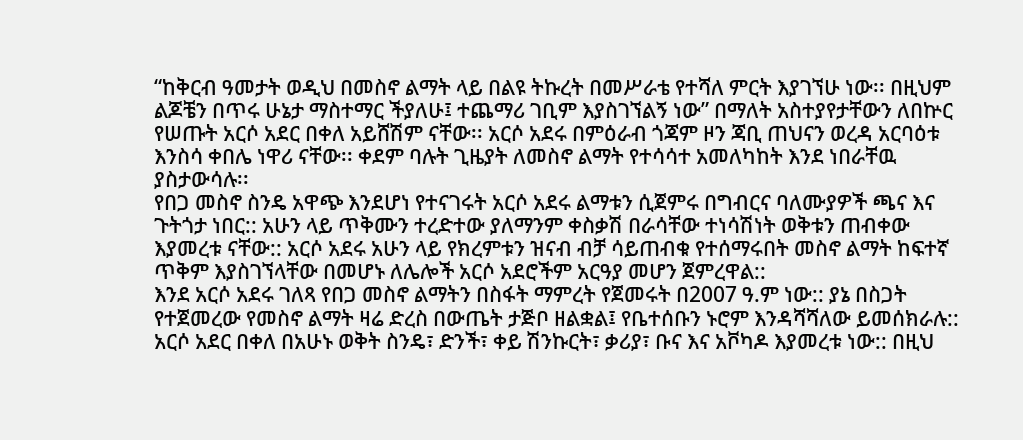“ከቅርብ ዓመታት ወዲህ በመስኖ ልማት ላይ በልዩ ትኩረት በመሥራቴ የተሻለ ምርት እያገኘሁ ነው፡፡ በዚህም ልጆቼን በጥሩ ሁኔታ ማስተማር ችያለሁ፤ ተጨማሪ ገቢም እያስገኘልኝ ነው” በማለት አስተያየታቸውን ለበኵር የሠጡት አርሶ አደር በቀለ አይሸሽም ናቸው፡፡ አርሶ አደሩ በምዕራብ ጎጃም ዞን ጃቢ ጠህናን ወረዳ አርባዕቱ እንስሳ ቀበሌ ነዋሪ ናቸው፡፡ ቀደም ባሉት ጊዜያት ለመስኖ ልማት የተሳሳተ አመለካከት እንደ ነበራቸዉ ያስታውሳሉ፡፡
የበጋ መስኖ ስንዴ አዋጭ እንደሆነ የተናገሩት አርሶ አደሩ ልማቱን ሲጀምሩ በግብርና ባለሙያዎች ጫና እና ጉትጎታ ነበር:: አሁን ላይ ጥቅሙን ተረድተው ያለማንም ቀስቃሽ በራሳቸው ተነሳሽነት ወቅቱን ጠብቀው እያመረቱ ናቸው:: አርሶ አደሩ አሁን ላይ የክረምቱን ዝናብ ብቻ ሳይጠብቁ የተሰማሩበት መስኖ ልማት ከፍተኛ ጥቅም እያስገኘላቸው በመሆኑ ለሌሎች አርሶ አደሮችም አርዓያ መሆን ጀምረዋል::
እንደ አርሶ አደሩ ገለጻ የበጋ መስኖ ልማትን በስፋት ማምረት የጀመሩት በ2007 ዓ.ም ነው:: ያኔ በስጋት የተጀመረው የመስኖ ልማት ዛሬ ድረስ በውጤት ታጅቦ ዘልቋል፤ የቤተሰቡን ኑሮም እንዳሻሻለው ይመሰክራሉ::
አርሶ አደር በቀለ በአሁኑ ወቅት ስንዴ፣ ድንች፣ ቀይ ሽንኩርት፣ ቃሪያ፣ ቡና እና አቮካዶ እያመረቱ ነው:: በዚህ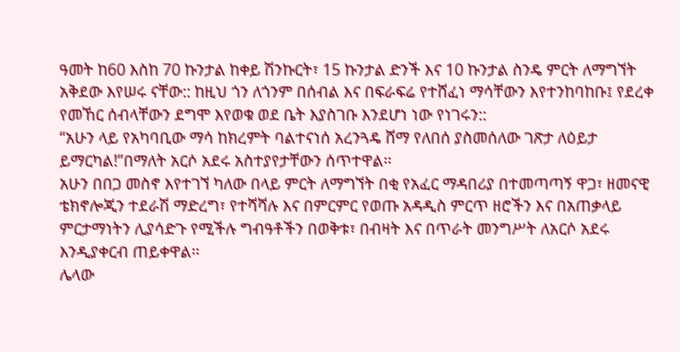ዓመት ከ60 እስከ 70 ኩንታል ከቀይ ሽንኩርት፣ 15 ኩንታል ድንች እና 10 ኩንታል ስንዴ ምርት ለማግኘት አቅደው እየሠሩ ናቸው:: ከዚህ ጎን ለጎንም በሰብል እና በፍራፍሬ የተሸፈነ ማሳቸውን እየተንከባከቡ፤ የደረቀ የመኸር ሰብላቸውን ደግሞ እየወቁ ወደ ቤት እያስገቡ እንደሆነ ነው የነገሩን::
“አሁን ላይ የአካባቢው ማሳ ከክረምት ባልተናነሰ አረንጓዴ ሸማ የለበሰ ያስመሰለው ገጽታ ለዕይታ ይማርካል!”በማለት አርሶ አደሩ አስተያየታቸውን ሰጥተዋል፡፡
አሁን በበጋ መስኖ እየተገኘ ካለው በላይ ምርት ለማግኘት በቂ የአፈር ማዳበሪያ በተመጣጣኝ ዋጋ፣ ዘመናዊ ቴክኖሎጂን ተደራሽ ማድረግ፣ የተሻሻሉ እና በምርምር የወጡ አዳዲስ ምርጥ ዘሮችን እና በአጠቃላይ ምርታማነትን ሊያሳድጉ የሚችሉ ግብዓቶችን በወቅቱ፣ በብዛት እና በጥራት መንግሥት ለአርሶ አደሩ እንዲያቀርብ ጠይቀዋል፡፡
ሌላው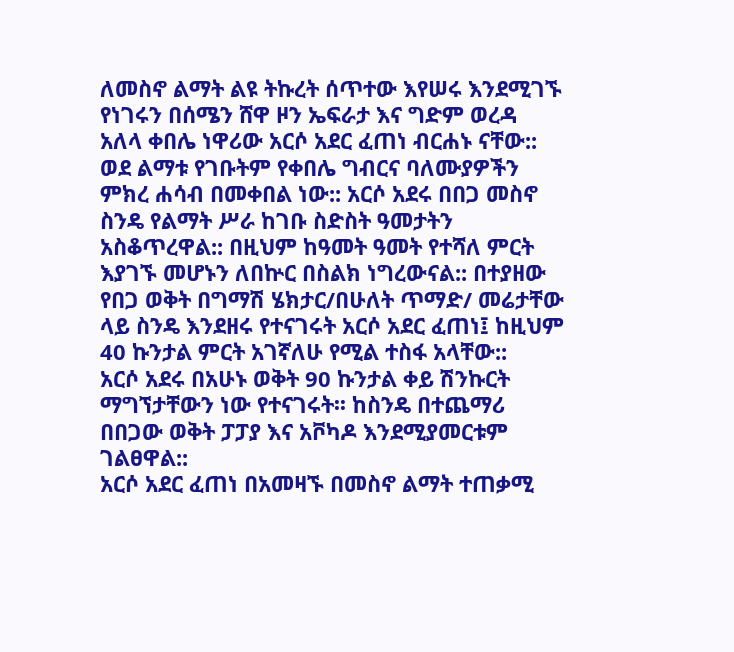ለመስኖ ልማት ልዩ ትኩረት ሰጥተው እየሠሩ እንደሚገኙ የነገሩን በሰሜን ሸዋ ዞን ኤፍራታ እና ግድም ወረዳ አለላ ቀበሌ ነዋሪው አርሶ አደር ፈጠነ ብርሐኑ ናቸው:: ወደ ልማቱ የገቡትም የቀበሌ ግብርና ባለሙያዎችን ምክረ ሐሳብ በመቀበል ነው:: አርሶ አደሩ በበጋ መስኖ ስንዴ የልማት ሥራ ከገቡ ስድስት ዓመታትን አስቆጥረዋል:: በዚህም ከዓመት ዓመት የተሻለ ምርት እያገኙ መሆኑን ለበኵር በስልክ ነግረውናል:: በተያዘው የበጋ ወቅት በግማሽ ሄክታር/በሁለት ጥማድ/ መሬታቸው ላይ ስንዴ እንደዘሩ የተናገሩት አርሶ አደር ፈጠነ፤ ከዚህም 40 ኩንታል ምርት አገኛለሁ የሚል ተስፋ አላቸው::
አርሶ አደሩ በአሁኑ ወቅት 90 ኩንታል ቀይ ሽንኩርት ማግኘታቸውን ነው የተናገሩት፡፡ ከስንዴ በተጨማሪ በበጋው ወቅት ፓፓያ እና አቮካዶ እንደሚያመርቱም ገልፀዋል::
አርሶ አደር ፈጠነ በአመዛኙ በመስኖ ልማት ተጠቃሚ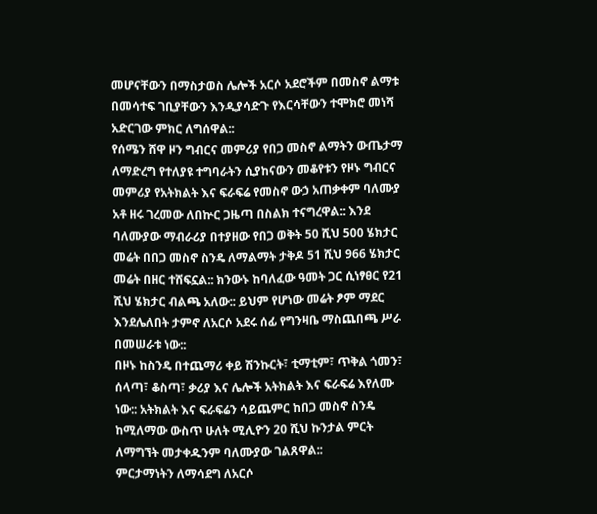መሆናቸውን በማስታወስ ሌሎች አርሶ አደሮችም በመስኖ ልማቱ በመሳተፍ ገቢያቸውን እንዲያሳድጉ የእርሳቸውን ተሞክሮ መነሻ አድርገው ምክር ለግሰዋል::
የሰሜን ሸዋ ዞን ግብርና መምሪያ የበጋ መስኖ ልማትን ውጤታማ ለማድረግ የተለያዩ ተግባራትን ሲያከናውን መቆየቱን የዞኑ ግብርና መምሪያ የአትክልት እና ፍራፍሬ የመስኖ ውኃ አጠቃቀም ባለሙያ አቶ ዘሩ ገረመው ለበኵር ጋዜጣ በስልክ ተናግረዋል:: እንደ ባለሙያው ማብራሪያ በተያዘው የበጋ ወቅት 50 ሺህ 500 ሄክታር መሬት በበጋ መስኖ ስንዴ ለማልማት ታቅዶ 51 ሺህ 966 ሄክታር መሬት በዘር ተሸፍኗል:: ክንውኑ ከባለፈው ዓመት ጋር ሲነፃፀር የ21 ሺህ ሄክታር ብልጫ አለው:: ይህም የሆነው መሬት ፆም ማደር እንደሌለበት ታምኖ ለአርሶ አደሩ ሰፊ የግንዛቤ ማስጨበጫ ሥራ በመሠራቱ ነው::
በዞኑ ከስንዴ በተጨማሪ ቀይ ሽንኩርት፣ ቲማቲም፣ ጥቅል ጎመን፣ ሰላጣ፣ ቆስጣ፣ ቃሪያ እና ሌሎች አትክልት እና ፍራፍሬ እየለሙ ነው:: አትክልት እና ፍራፍሬን ሳይጨምር ከበጋ መስኖ ስንዴ ከሚለማው ውስጥ ሁለት ሚሊዮን 20 ሺህ ኩንታል ምርት ለማግኘት መታቀዱንም ባለሙያው ገልጸዋል::
ምርታማነትን ለማሳደግ ለአርሶ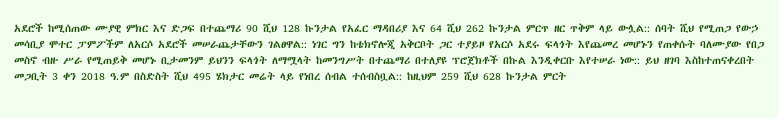አደሮች ከሚሰጠው ሙያዊ ምክር እና ድጋፍ በተጨማሪ 90 ሺህ 128 ኩንታል የአፈር ማዳበሪያ እና 64 ሺህ 262 ኩንታል ምርጥ ዘር ጥቅም ላይ ውሏል:: ሰባት ሺህ የሚጠጋ የውኃ መሳቢያ ሞተር ፓምፖችም ለአርሶ አደሮች መሠራጨታቸውን ገልፀዋል:: ነገር ግን ከቴክኖሎጂ አቅርቦት ጋር ተያይዞ የአርሶ አደሩ ፍላጎት እየጨመረ መሆኑን የጠቀሱት ባለሙያው የበጋ መስኖ ብዙ ሥራ የሚጠይቅ መሆኑ ቢታመንም ይህንን ፍላጎት ለማሟላት ከመንግሥት በተጨማሪ በተለያዩ ፕሮጀክቶች በኩል እንዲቀርቡ እየተሠራ ነው:: ይህ ዘገባ እስከተጠናቀረበት መጋቢት 3 ቀን 2018 ዓ.ም በስድስት ሺህ 495 ሄክታር መሬት ላይ የነበረ ሰብል ተሰብስቧል:: ከዚህም 259 ሺህ 628 ኩንታል ምርት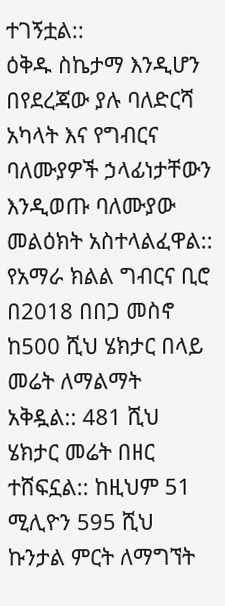ተገኝቷል::
ዕቅዱ ስኬታማ እንዲሆን በየደረጃው ያሉ ባለድርሻ አካላት እና የግብርና ባለሙያዎች ኃላፊነታቸውን እንዲወጡ ባለሙያው መልዕክት አስተላልፈዋል::
የአማራ ክልል ግብርና ቢሮ በ2018 በበጋ መስኖ ከ500 ሺህ ሄክታር በላይ መሬት ለማልማት አቅዷል:: 481 ሺህ ሄክታር መሬት በዘር ተሸፍኗል:: ከዚህም 51 ሚሊዮን 595 ሺህ ኩንታል ምርት ለማግኘት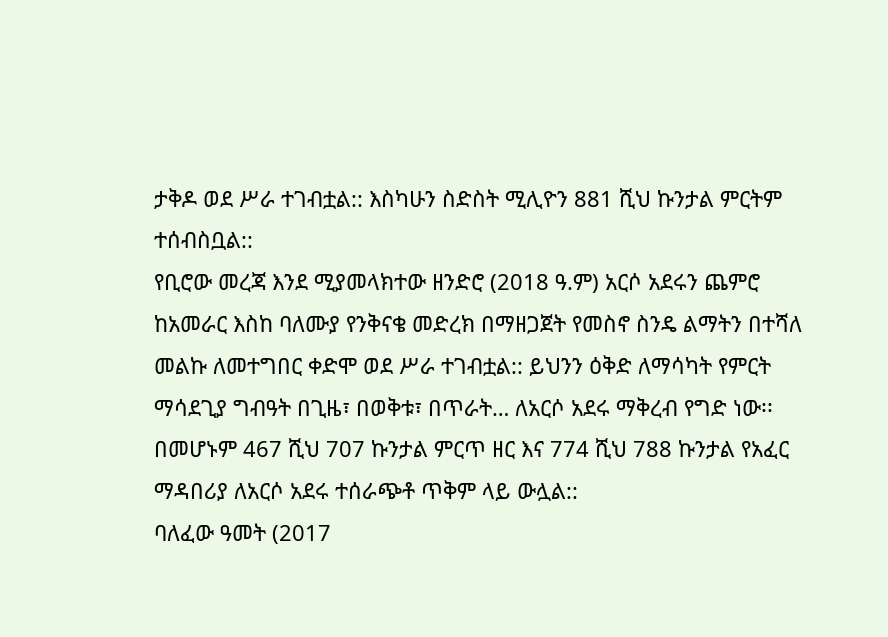ታቅዶ ወደ ሥራ ተገብቷል:: እስካሁን ስድስት ሚሊዮን 881 ሺህ ኩንታል ምርትም ተሰብስቧል::
የቢሮው መረጃ እንደ ሚያመላክተው ዘንድሮ (2018 ዓ.ም) አርሶ አደሩን ጨምሮ ከአመራር እስከ ባለሙያ የንቅናቄ መድረክ በማዘጋጀት የመስኖ ስንዴ ልማትን በተሻለ መልኩ ለመተግበር ቀድሞ ወደ ሥራ ተገብቷል:: ይህንን ዕቅድ ለማሳካት የምርት ማሳደጊያ ግብዓት በጊዜ፣ በወቅቱ፣ በጥራት… ለአርሶ አደሩ ማቅረብ የግድ ነው፡፡ በመሆኑም 467 ሺህ 707 ኩንታል ምርጥ ዘር እና 774 ሺህ 788 ኩንታል የአፈር ማዳበሪያ ለአርሶ አደሩ ተሰራጭቶ ጥቅም ላይ ውሏል::
ባለፈው ዓመት (2017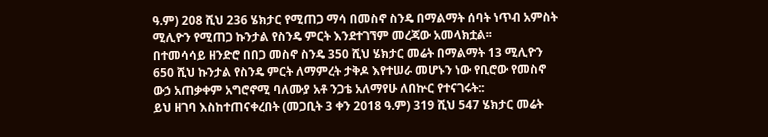ዓ.ም) 208 ሺህ 236 ሄክታር የሚጠጋ ማሳ በመስኖ ስንዴ በማልማት ሰባት ነጥብ አምስት ሚሊዮን የሚጠጋ ኩንታል የስንዴ ምርት እንደተገኘም መረጃው አመላክቷል፡፡
በተመሳሳይ ዘንድሮ በበጋ መስኖ ስንዴ 350 ሺህ ሄክታር መሬት በማልማት 13 ሚሊዮን 650 ሺህ ኩንታል የስንዴ ምርት ለማምረት ታቅዶ እየተሠራ መሆኑን ነው የቢሮው የመስኖ ውኃ አጠቃቀም አግሮኖሚ ባለሙያ አቶ ንጋቴ አለማየሁ ለበኵር የተናገሩት::
ይህ ዘገባ እስከተጠናቀረበት (መጋቢት 3 ቀን 2018 ዓ.ም) 319 ሺህ 547 ሄክታር መሬት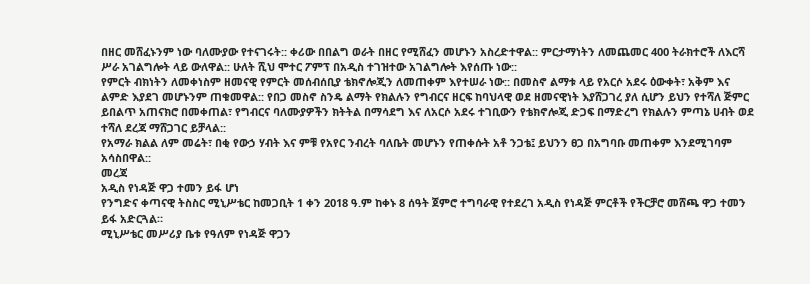በዘር መሸፈኑንም ነው ባለሙያው የተናገሩት:: ቀሪው በበልግ ወራት በዘር የሚሸፈን መሆኑን አስረድተዋል:: ምርታማነትን ለመጨመር 400 ትራክተሮች ለእርሻ ሥራ አገልግሎት ላይ ውለዋል:: ሁለት ሺህ ሞተር ፖምፕ በአዲስ ተገዝተው አገልግሎት እየሰጡ ነው::
የምርት ብክነትን ለመቀነስም ዘመናዊ የምርት መሰብሰቢያ ቴክኖሎጂን ለመጠቀም እየተሠራ ነው:: በመስኖ ልማቱ ላይ የአርሶ አደሩ ዕውቀት፣ አቅም እና ልምድ እያደገ መሆኑንም ጠቁመዋል:: የበጋ መስኖ ስንዴ ልማት የክልሉን የግብርና ዘርፍ ከባህላዊ ወደ ዘመናዊነት እያሸጋገረ ያለ ሲሆን ይህን የተሻለ ጅምር ይበልጥ አጠናክሮ በመቀጠል፣ የግብርና ባለሙያዎችን ክትትል በማሳደግ እና ለአርሶ አደሩ ተገቢውን የቴክኖሎጂ ድጋፍ በማድረግ የክልሉን ምጣኔ ሀብት ወደ ተሻለ ደረጃ ማሸጋገር ይቻላል::
የአማራ ክልል ለም መሬት፣ በቂ የውኃ ሃብት እና ምቹ የአየር ንብረት ባለቤት መሆኑን የጠቀሱት አቶ ንጋቴ፤ ይህንን ፀጋ በአግባቡ መጠቀም እንደሚገባም አሳስበዋል::
መረጃ
አዲስ የነዳጅ ዋጋ ተመን ይፋ ሆነ
የንግድና ቀጣናዊ ትስስር ሚኒሥቴር ከመጋቢት 1 ቀን 2018 ዓ.ም ከቀኑ 8 ሰዓት ጀምሮ ተግባራዊ የተደረገ አዲስ የነዳጅ ምርቶች የችርቻሮ መሸጫ ዋጋ ተመን ይፋ አድርጓል።
ሚኒሥቴር መሥሪያ ቤቱ የዓለም የነዳጅ ዋጋን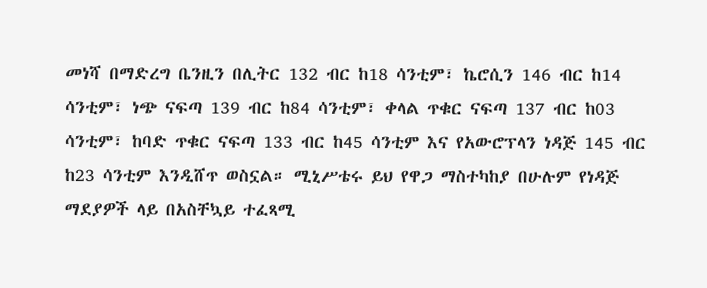መነሻ በማድረግ ቤንዚን በሊትር 132 ብር ከ18 ሳንቲም፣ ኬሮሲን 146 ብር ከ14 ሳንቲም፣ ነጭ ናፍጣ 139 ብር ከ84 ሳንቲም፣ ቀላል ጥቁር ናፍጣ 137 ብር ከ03 ሳንቲም፣ ከባድ ጥቁር ናፍጣ 133 ብር ከ45 ሳንቲም እና የአውሮፕላን ነዳጅ 145 ብር ከ23 ሳንቲም እንዲሸጥ ወስኗል። ሚኒሥቴሩ ይህ የዋጋ ማስተካከያ በሁሉም የነዳጅ ማደያዎች ላይ በአስቸኳይ ተፈጻሚ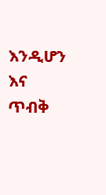እንዲሆን እና ጥብቅ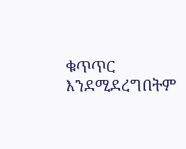ቁጥጥር እንደሚደረግበትም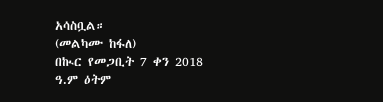አሳስቧል።
(መልካሙ ከፋለ)
በኲር የመጋቢት 7 ቀን 2018 ዓ.ም ዕትም